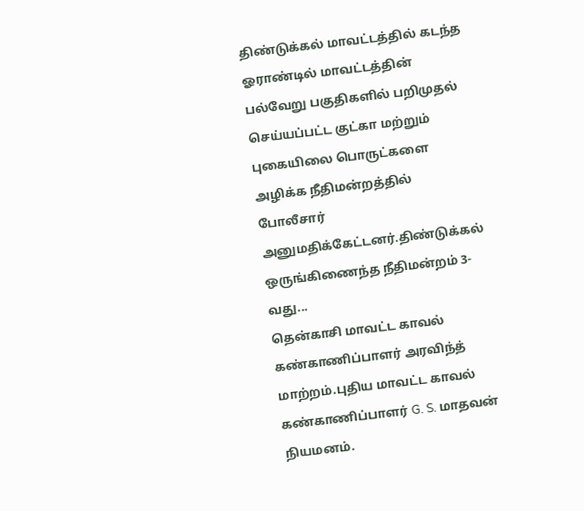திண்டுக்கல் மாவட்டத்தில் கடந்த ஓராண்டில் மாவட்டத்தின் பல்வேறு பகுதிகளில் பறிமுதல் செய்யப்பட்ட குட்கா மற்றும் புகையிலை பொருட்களை அழிக்க நீதிமன்றத்தில் போலீசார் அனுமதிக்கேட்டனர்.திண்டுக்கல் ஒருங்கிணைந்த நீதிமன்றம் 3-வது...
தென்காசி மாவட்ட காவல் கண்காணிப்பாளர் அரவிந்த் மாற்றம்.புதிய மாவட்ட காவல் கண்காணிப்பாளர் G. S. மாதவன் நியமனம்.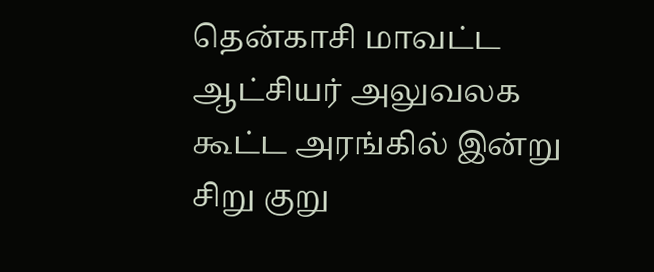தென்காசி மாவட்ட ஆட்சியர் அலுவலக கூட்ட அரங்கில் இன்று சிறு குறு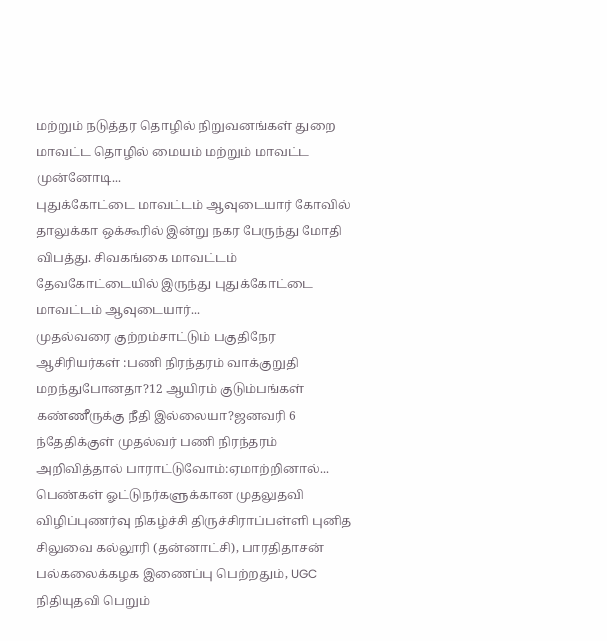மற்றும் நடுத்தர தொழில் நிறுவனங்கள் துறை மாவட்ட தொழில் மையம் மற்றும் மாவட்ட முன்னோடி...
புதுக்கோட்டை மாவட்டம் ஆவுடையார் கோவில் தாலுக்கா ஒக்கூரில் இன்று நகர பேருந்து மோதி விபத்து. சிவகங்கை மாவட்டம் தேவகோட்டையில் இருந்து புதுக்கோட்டை மாவட்டம் ஆவுடையார்...
முதல்வரை குற்றம்சாட்டும் பகுதிநேர ஆசிரியர்கள் :பணி நிரந்தரம் வாக்குறுதி மறந்துபோனதா?12 ஆயிரம் குடும்பங்கள் கண்ணீருக்கு நீதி இல்லையா?ஜனவரி 6 ந்தேதிக்குள் முதல்வர் பணி நிரந்தரம் அறிவித்தால் பாராட்டுவோம்:ஏமாற்றினால்...
பெண்கள் ஓட்டுநர்களுக்கான முதலுதவி விழிப்புணர்வு நிகழ்ச்சி திருச்சிராப்பள்ளி புனித சிலுவை கல்லூரி (தன்னாட்சி), பாரதிதாசன் பல்கலைக்கழக இணைப்பு பெற்றதும், UGC நிதியுதவி பெறும்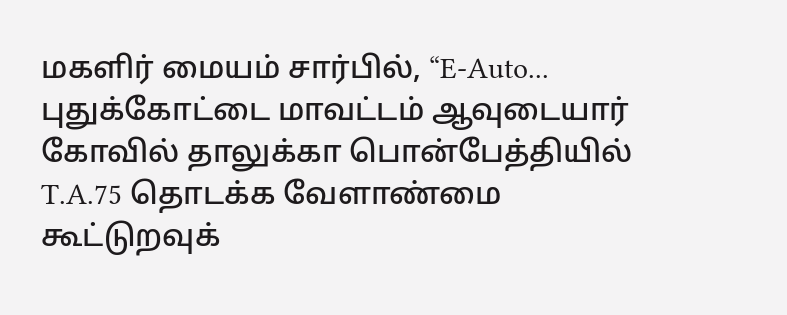மகளிர் மையம் சார்பில், “E-Auto...
புதுக்கோட்டை மாவட்டம் ஆவுடையார் கோவில் தாலுக்கா பொன்பேத்தியில் T.A.75 தொடக்க வேளாண்மை கூட்டுறவுக்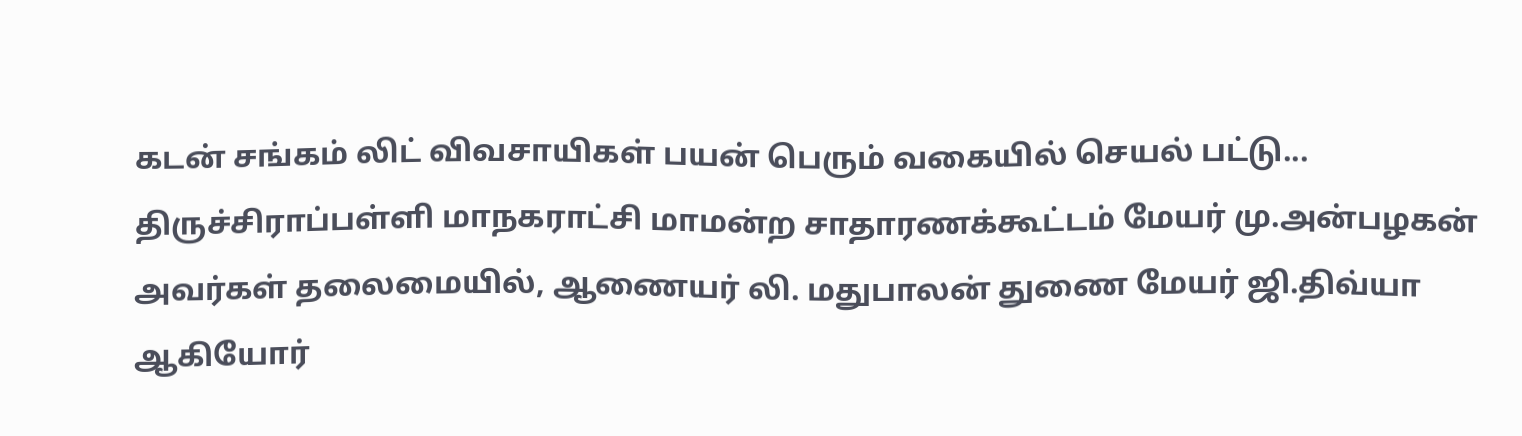கடன் சங்கம் லிட் விவசாயிகள் பயன் பெரும் வகையில் செயல் பட்டு...
திருச்சிராப்பள்ளி மாநகராட்சி மாமன்ற சாதாரணக்கூட்டம் மேயர் மு.அன்பழகன் அவர்கள் தலைமையில், ஆணையர் லி. மதுபாலன் துணை மேயர் ஜி.திவ்யா ஆகியோர்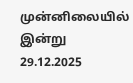முன்னிலையில் இன்று 29.12.2025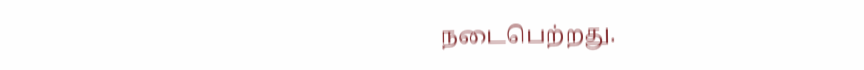நடைபெற்றது.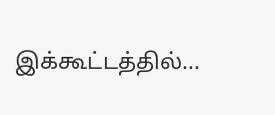இக்கூட்டத்தில்...